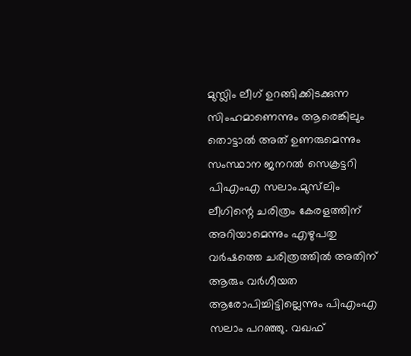മുസ്ലിം ലീഗ് ഉറങ്ങിക്കിടക്കുന്ന സിംഹമാണെന്നും ആരെങ്കിലും തൊട്ടാൽ അത് ഉണരുമെന്നും സംസ്ഥാന ജനറൽ സെക്രട്ടറി പിഎംഎ സലാം.മുസ്‌ലിം ലീഗിന്റെ ചരിത്രം കേരളത്തിന് അറിയാമെന്നും എഴുപതു വർഷത്തെ ചരിത്രത്തിൽ അതിന് ആരും വർഗീയത ആരോപിച്ചിട്ടില്ലെന്നും പിഎംഎ സലാം പറഞ്ഞു. വഖഫ്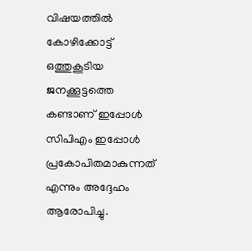വിഷയത്തിൽ കോഴിക്കോട്ട് ഒത്തുകൂടിയ ജനക്കൂട്ടത്തെ കണ്ടാണ് ഇപ്പോൾ സിപിഎം ഇപ്പോൾ പ്രകോപിതമാകുന്നത് എന്നും അദ്ദേഹം ആരോപിച്ചു.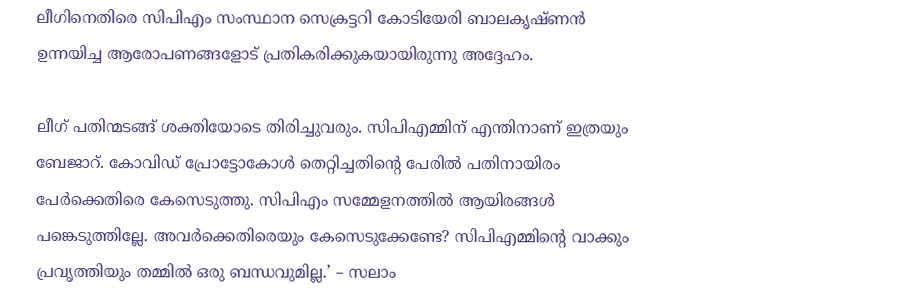ലീഗിനെതിരെ സിപിഎം സംസ്ഥാന സെക്രട്ടറി കോടിയേരി ബാലകൃഷ്ണൻ ഉന്നയിച്ച ആരോപണങ്ങളോട് പ്രതികരിക്കുകയായിരുന്നു അദ്ദേഹം.

ലീഗ് പതിന്മടങ്ങ് ശക്തിയോടെ തിരിച്ചുവരും. സിപിഎമ്മിന് എന്തിനാണ് ഇത്രയും ബേജാറ്. കോവിഡ് പ്രോട്ടോകോൾ തെറ്റിച്ചതിന്റെ പേരിൽ പതിനായിരം പേർക്കെതിരെ കേസെടുത്തു. സിപിഎം സമ്മേളനത്തിൽ ആയിരങ്ങൾ പങ്കെടുത്തില്ലേ. അവർക്കെതിരെയും കേസെടുക്കേണ്ടേ? സിപിഎമ്മിന്റെ വാക്കും പ്രവൃത്തിയും തമ്മിൽ ഒരു ബന്ധവുമില്ല.’ – സലാം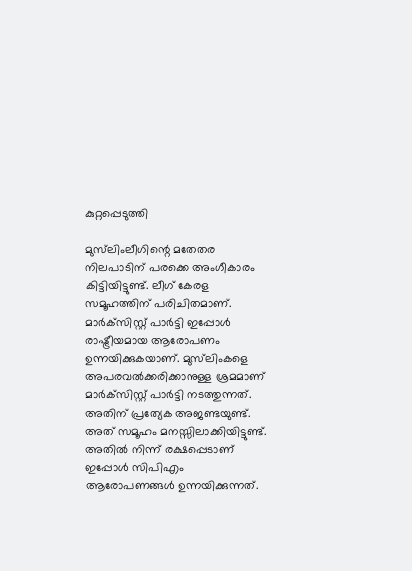കുറ്റപ്പെടുത്തി

മുസ്‌ലിംലീഗിന്റെ മതേതര നിലപാടിന് പരക്കെ അംഗീകാരം കിട്ടിയിട്ടുണ്ട്. ലീഗ് കേരള സമൂഹത്തിന് പരിചിതമാണ്. മാർക്‌സിസ്റ്റ് പാർട്ടി ഇപ്പോൾ രാഷ്ട്രീയമായ ആരോപണം ഉന്നയിക്കുകയാണ്. മുസ്‌ലിംകളെ അപരവൽക്കരിക്കാനുള്ള ശ്രമമാണ് മാർക്‌സിസ്റ്റ് പാർട്ടി നടത്തുന്നത്. അതിന് പ്രത്യേക അജണ്ടയുണ്ട്. അത് സമൂഹം മനസ്സിലാക്കിയിട്ടുണ്ട്. അതിൽ നിന്ന് രക്ഷപ്പെടാണ് ഇപ്പോൾ സിപിഎം ആരോപണങ്ങൾ ഉന്നയിക്കുന്നത്.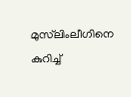മുസ്‌ലിംലീഗിനെ കുറിച്ച്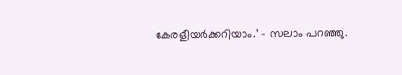കേരളീയർക്കറിയാം.’ – സലാം പറഞ്ഞു.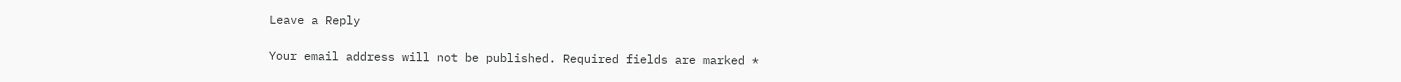Leave a Reply

Your email address will not be published. Required fields are marked *